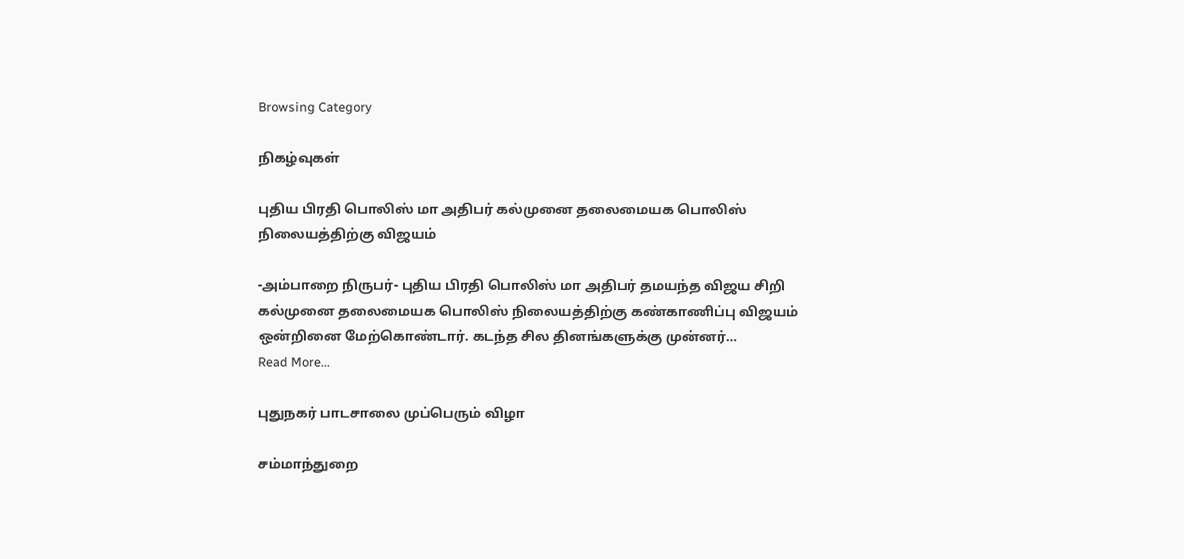Browsing Category

நிகழ்வுகள்

புதிய பிரதி பொலிஸ் மா அதிபர் கல்முனை தலைமையக பொலிஸ் நிலையத்திற்கு விஜயம்

-அம்பாறை நிருபர்- புதிய பிரதி பொலிஸ் மா அதிபர் தமயந்த விஜய சிறி கல்முனை தலைமையக பொலிஸ் நிலையத்திற்கு கண்காணிப்பு விஜயம் ஒன்றினை மேற்கொண்டார். கடந்த சில தினங்களுக்கு முன்னர்…
Read More...

புதுநகர் பாடசாலை முப்பெரும் விழா

சம்மாந்துறை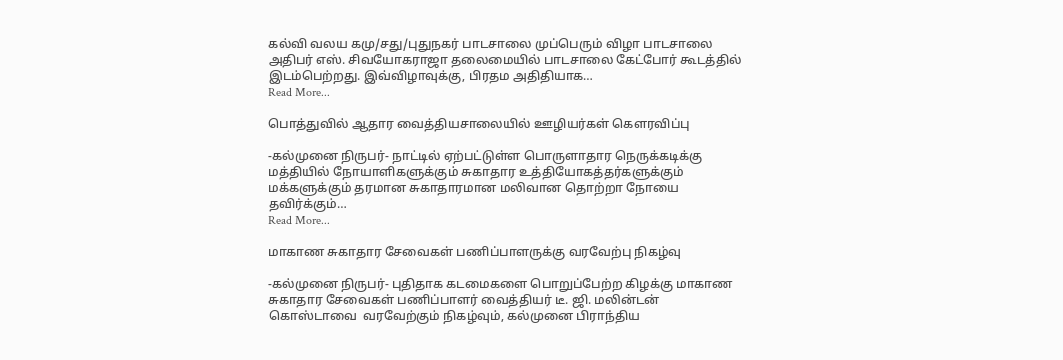கல்வி வலய கமு/சது/புதுநகர் பாடசாலை முப்பெரும் விழா பாடசாலை அதிபர் எஸ். சிவயோகராஜா தலைமையில் பாடசாலை கேட்போர் கூடத்தில் இடம்பெற்றது. இவ்விழாவுக்கு, பிரதம அதிதியாக…
Read More...

பொத்துவில் ஆதார வைத்தியசாலையில் ஊழியர்கள் கௌரவிப்பு

-கல்முனை நிருபர்- நாட்டில் ஏற்பட்டுள்ள பொருளாதார நெருக்கடிக்கு மத்தியில் நோயாளிகளுக்கும் சுகாதார உத்தியோகத்தர்களுக்கும் மக்களுக்கும் தரமான சுகாதாரமான மலிவான தொற்றா நோயை தவிர்க்கும்…
Read More...

மாகாண சுகாதார சேவைகள் பணிப்பாளருக்கு வரவேற்பு நிகழ்வு

-கல்முனை நிருபர்- புதிதாக கடமைகளை பொறுப்பேற்ற கிழக்கு மாகாண சுகாதார சேவைகள் பணிப்பாளர் வைத்தியர் டீ. ஜி. மலின்டன் கொஸ்டாவை  வரவேற்கும் நிகழ்வும், கல்முனை பிராந்திய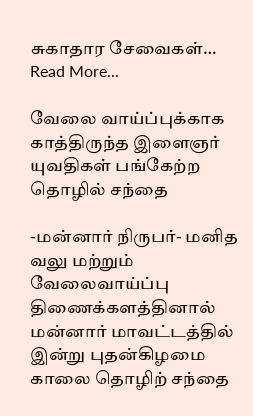சுகாதார சேவைகள்…
Read More...

வேலை வாய்ப்புக்காக காத்திருந்த இளைஞர் யுவதிகள் பங்கேற்ற தொழில் சந்தை

-மன்னார் நிருபர்- மனித வலு மற்றும் வேலைவாய்ப்பு திணைக்களத்தினால் மன்னார் மாவட்டத்தில் இன்று புதன்கிழமை காலை தொழிற் சந்தை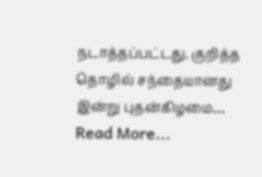நடாத்தப்பட்டது. குறித்த தொழில் சந்தையானது இன்று புதன்கிழமை…
Read More...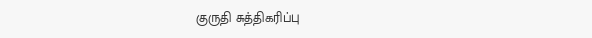குருதி சுத்திகரிப்பு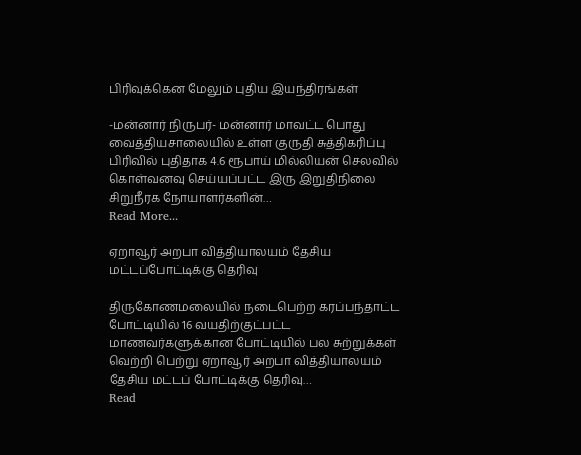பிரிவுக்கென மேலும் புதிய இயந்திரங்கள்

-மன்னார் நிருபர்- மன்னார் மாவட்ட பொது வைத்தியசாலையில் உள்ள குருதி சுத்திகரிப்பு பிரிவில் புதிதாக 4.6 ரூபாய் மில்லியன் செலவில் கொள்வனவு செய்யப்பட்ட இரு இறுதிநிலை சிறுநீரக நோயாளர்களின்…
Read More...

ஏறாவூர் அறபா வித்தியாலயம் தேசிய மட்டப்போட்டிக்கு தெரிவு

திருகோணமலையில் நடைபெற்ற கரப்பந்தாட்ட போட்டியில் 16 வயதிற்குட்பட்ட மாணவர்களுக்கான போட்டியில் பல சுற்றுக்கள் வெற்றி பெற்று ஏறாவூர் அறபா வித்தியாலயம் தேசிய மட்டப் போட்டிக்கு தெரிவு…
Read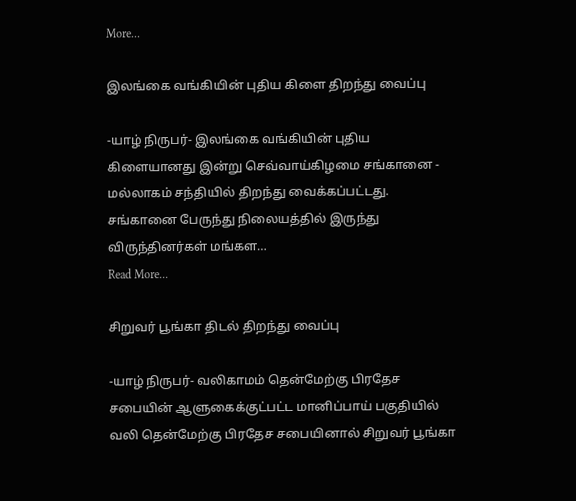More...

இலங்கை வங்கியின் புதிய கிளை திறந்து வைப்பு

-யாழ் நிருபர்- இலங்கை வங்கியின் புதிய கிளையானது இன்று செவ்வாய்கிழமை சங்கானை - மல்லாகம் சந்தியில் திறந்து வைக்கப்பட்டது. சங்கானை பேருந்து நிலையத்தில் இருந்து விருந்தினர்கள் மங்கள…
Read More...

சிறுவர் பூங்கா திடல் திறந்து வைப்பு

-யாழ் நிருபர்- வலிகாமம் தென்மேற்கு பிரதேச சபையின் ஆளுகைக்குட்பட்ட மானிப்பாய் பகுதியில் வலி தென்மேற்கு பிரதேச சபையினால் சிறுவர் பூங்கா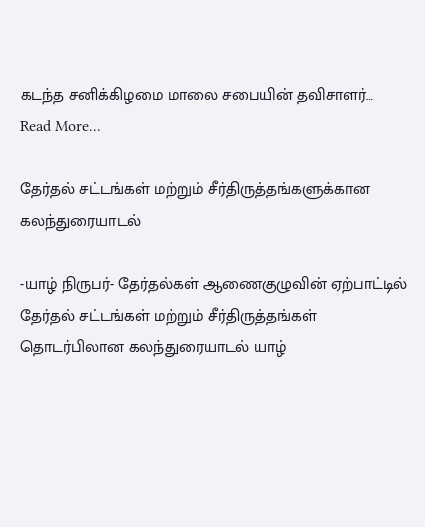கடந்த சனிக்கிழமை மாலை சபையின் தவிசாளர்…
Read More...

தேர்தல் சட்டங்கள் மற்றும் சீர்திருத்தங்களுக்கான கலந்துரையாடல்

-யாழ் நிருபர்- தேர்தல்கள் ஆணைகுழுவின் ஏற்பாட்டில் தேர்தல் சட்டங்கள் மற்றும் சீர்திருத்தங்கள் தொடர்பிலான கலந்துரையாடல் யாழ்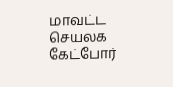மாவட்ட செயலக கேட்போர்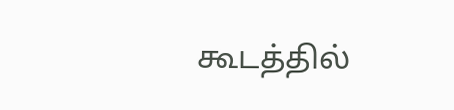கூடத்தில்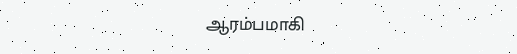ஆரம்பமாகி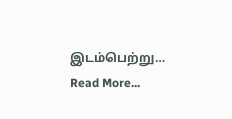இடம்பெற்று…
Read More...